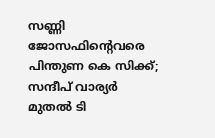സണ്ണി ജോസഫിന്റെവരെ പിന്തുണ കെ സിക്ക്; സന്ദീപ് വാര്യര്‍ മുതല്‍ ടി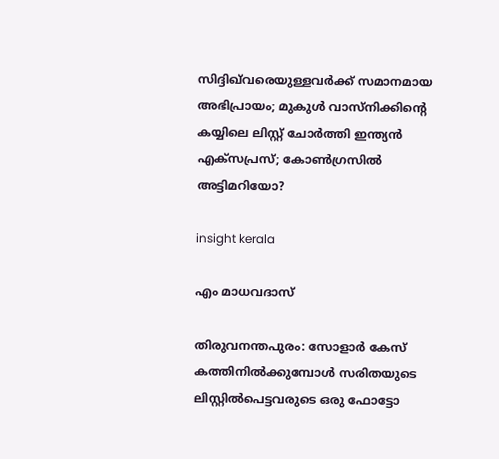സിദ്ദിഖ്‌വരെയുള്ളവര്‍ക്ക് സമാനമായ അഭിപ്രായം; മുകുള്‍ വാസ്നിക്കിന്റെ കയ്യിലെ ലിസ്റ്റ് ചോര്‍ത്തി ഇന്ത്യന്‍ എക്‌സപ്രസ്; കോണ്‍ഗ്രസില്‍ അട്ടിമറിയോ?

insight kerala

എം മാധവദാസ്

തിരുവനന്തപുരം: സോളാര്‍ കേസ് കത്തിനില്‍ക്കുമ്പോള്‍ സരിതയുടെ ലിസ്റ്റില്‍പെട്ടവരുടെ ഒരു ഫോട്ടോ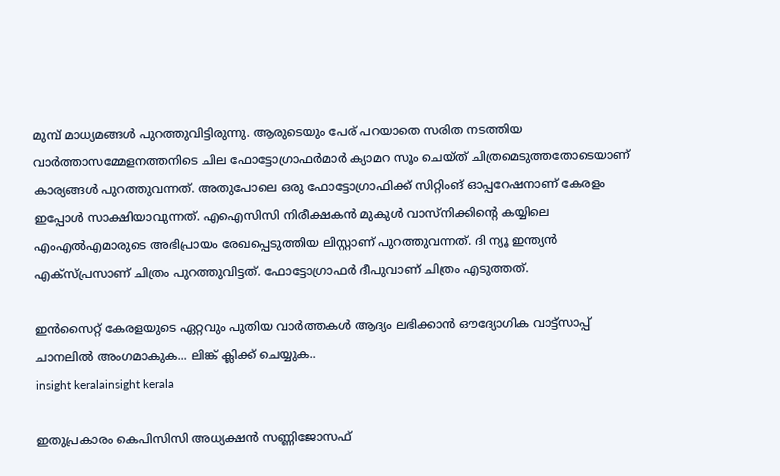മുമ്പ് മാധ്യമങ്ങള്‍ പുറത്തുവിട്ടിരുന്നു. ആരുടെയും പേര് പറയാതെ സരിത നടത്തിയ വാര്‍ത്താസമ്മേളനത്തനിടെ ചില ഫോട്ടോഗ്രാഫര്‍മാര്‍ ക്യാമറ സൂം ചെയ്ത് ചിത്രമെടുത്തതോടെയാണ് കാര്യങ്ങള്‍ പുറത്തുവന്നത്. അതുപോലെ ഒരു ഫോട്ടോഗ്രാഫിക്ക് സിറ്റിംങ് ഓപ്പറേഷനാണ് കേരളം ഇപ്പോള്‍ സാക്ഷിയാവുന്നത്. എഐസിസി നിരീക്ഷകന്‍ മുകുള്‍ വാസ്നിക്കിന്റെ കയ്യിലെ എംഎല്‍എമാരുടെ അഭിപ്രായം രേഖപ്പെടുത്തിയ ലിസ്റ്റാണ് പുറത്തുവന്നത്. ദി ന്യൂ ഇന്ത്യന്‍ എക്സ്പ്രസാണ് ചിത്രം പുറത്തുവിട്ടത്. ഫോട്ടോഗ്രാഫര്‍ ദീപുവാണ് ചിത്രം എടുത്തത്.

ഇൻസൈറ്റ് കേരളയുടെ ഏറ്റവും പുതിയ വാർത്തകൾ ആദ്യം ലഭിക്കാൻ ഔദ്യോഗിക വാട്ട്‌സാപ്പ് ചാനലിൽ അംഗമാകുക... ലിങ്ക് ക്ലിക്ക് ചെയ്യുക..
insight keralainsight kerala

ഇതുപ്രകാരം കെപിസിസി അധ്യക്ഷന്‍ സണ്ണിജോസഫ്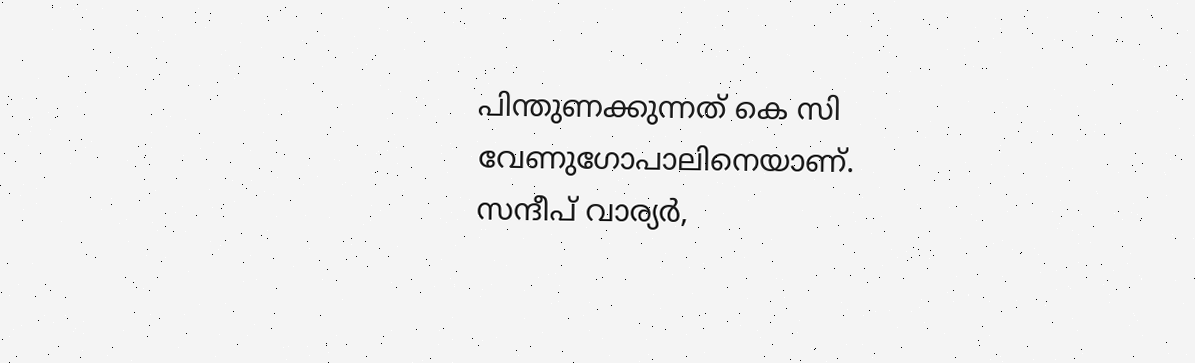പിന്തുണക്കുന്നത് കെ സി വേണുഗോപാലിനെയാണ്. സന്ദീപ് വാര്യര്‍,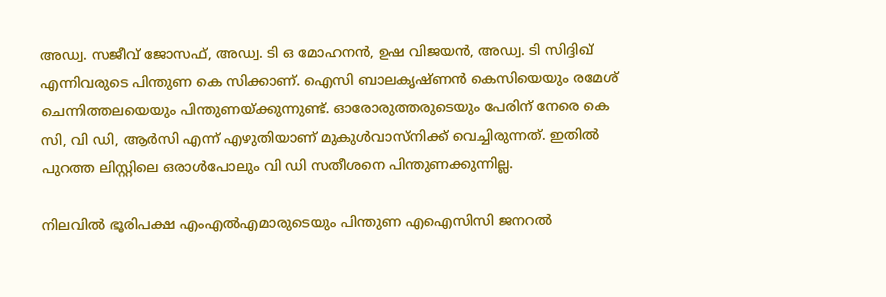അഡ്വ. സജീവ് ജോസഫ്, അഡ്വ. ടി ഒ മോഹനന്‍, ഉഷ വിജയന്‍, അഡ്വ. ടി സിദ്ദിഖ് എന്നിവരുടെ പിന്തുണ കെ സിക്കാണ്. ഐസി ബാലകൃഷ്ണന്‍ കെസിയെയും രമേശ് ചെന്നിത്തലയെയും പിന്തുണയ്ക്കുന്നുണ്ട്. ഓരോരുത്തരുടെയും പേരിന് നേരെ കെ സി, വി ഡി, ആര്‍സി എന്ന് എഴുതിയാണ് മുകുള്‍വാസ്‌നിക്ക് വെച്ചിരുന്നത്. ഇതില്‍ പുറത്ത ലിസ്റ്റിലെ ഒരാള്‍പോലും വി ഡി സതീശനെ പിന്തുണക്കുന്നില്ല.

നിലവില്‍ ഭൂരിപക്ഷ എംഎല്‍എമാരുടെയും പിന്തുണ എഐസിസി ജനറല്‍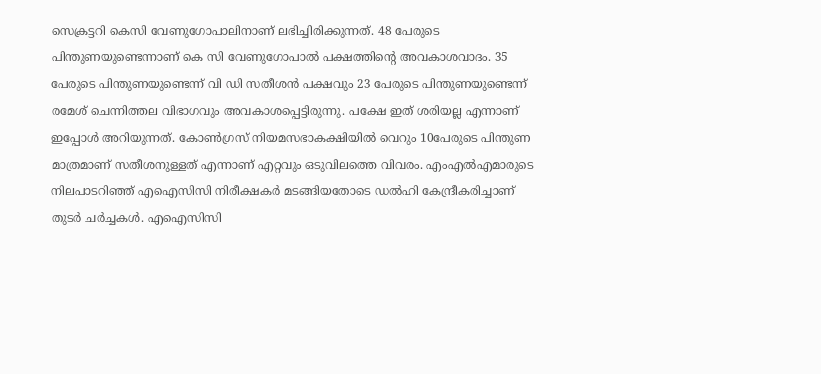സെക്രട്ടറി കെസി വേണുഗോപാലിനാണ് ലഭിച്ചിരിക്കുന്നത്. 48 പേരുടെ പിന്തുണയുണ്ടെന്നാണ് കെ സി വേണുഗോപാല്‍ പക്ഷത്തിന്റെ അവകാശവാദം. 35 പേരുടെ പിന്തുണയുണ്ടെന്ന് വി ഡി സതീശന്‍ പക്ഷവും 23 പേരുടെ പിന്തുണയുണ്ടെന്ന് രമേശ് ചെന്നിത്തല വിഭാഗവും അവകാശപ്പെട്ടിരുന്നു. പക്ഷേ ഇത് ശരിയല്ല എന്നാണ് ഇപ്പോള്‍ അറിയുന്നത്. കോണ്‍ഗ്രസ് നിയമസഭാകക്ഷിയില്‍ വെറും 10പേരുടെ പിന്തുണ മാത്രമാണ് സതീശനുള്ളത് എന്നാണ് എറ്റവും ഒടുവിലത്തെ വിവരം. എംഎല്‍എമാരുടെ നിലപാടറിഞ്ഞ് എഐസിസി നിരീക്ഷകര്‍ മടങ്ങിയതോടെ ഡല്‍ഹി കേന്ദ്രീകരിച്ചാണ് തുടര്‍ ചര്‍ച്ചകള്‍. എഐസിസി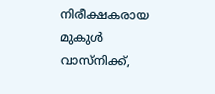നിരീക്ഷകരായ മുകുള്‍ വാസ്നിക്ക്,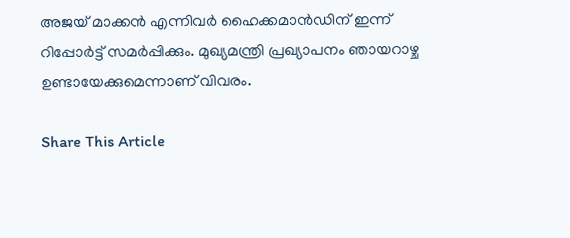അജയ് മാക്കന്‍ എന്നിവര്‍ ഹൈക്കമാന്‍ഡിന് ഇന്ന് റിപ്പോര്‍ട്ട് സമര്‍പ്പിക്കും. മുഖ്യമന്ത്രി പ്രഖ്യാപനം ഞായറാഴ്ച ഉണ്ടായേക്കുമെന്നാണ് വിവരം.

Share This Article